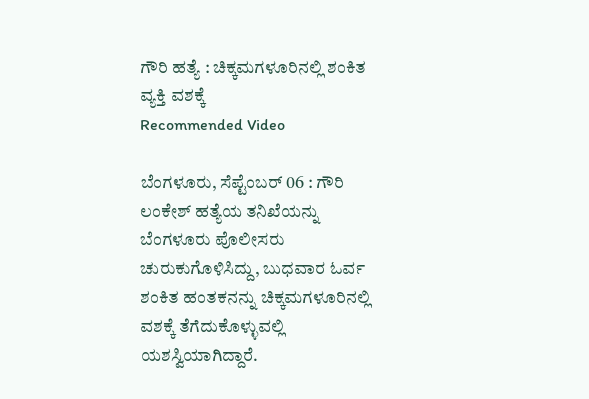ಗೌರಿ ಹತ್ಯೆ : ಚಿಕ್ಕಮಗಳೂರಿನಲ್ಲಿ ಶಂಕಿತ ವ್ಯಕ್ತಿ ವಶಕ್ಕೆ
Recommended Video

ಬೆಂಗಳೂರು, ಸೆಪ್ಟೆಂಬರ್ 06 : ಗೌರಿ ಲಂಕೇಶ್ ಹತ್ಯೆಯ ತನಿಖೆಯನ್ನು ಬೆಂಗಳೂರು ಪೊಲೀಸರು ಚುರುಕುಗೊಳಿಸಿದ್ದು, ಬುಧವಾರ ಓರ್ವ ಶಂಕಿತ ಹಂತಕನನ್ನು ಚಿಕ್ಕಮಗಳೂರಿನಲ್ಲಿ ವಶಕ್ಕೆ ತೆಗೆದುಕೊಳ್ಳುವಲ್ಲಿ ಯಶಸ್ವಿಯಾಗಿದ್ದಾರೆ.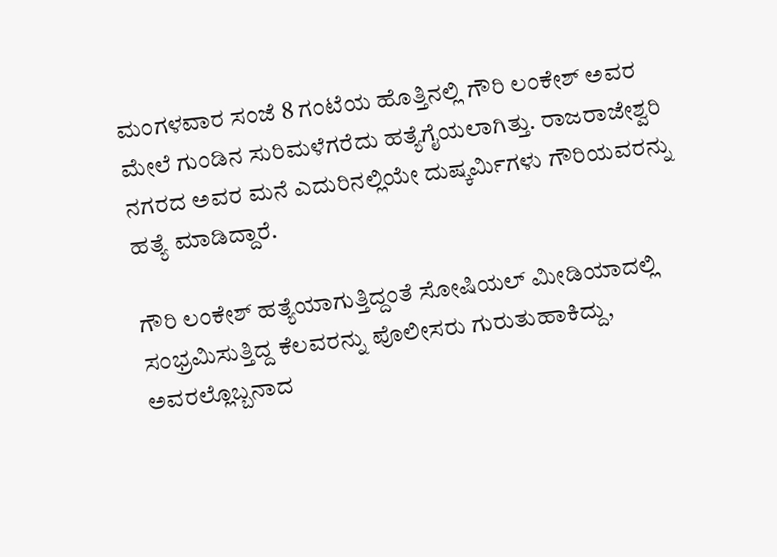ಮಂಗಳವಾರ ಸಂಜೆ 8 ಗಂಟೆಯ ಹೊತ್ತಿನಲ್ಲಿ ಗೌರಿ ಲಂಕೇಶ್ ಅವರ ಮೇಲೆ ಗುಂಡಿನ ಸುರಿಮಳೆಗರೆದು ಹತ್ಯೆಗೈಯಲಾಗಿತ್ತು. ರಾಜರಾಜೇಶ್ವರಿ ನಗರದ ಅವರ ಮನೆ ಎದುರಿನಲ್ಲಿಯೇ ದುಷ್ಕರ್ಮಿಗಳು ಗೌರಿಯವರನ್ನು ಹತ್ಯೆ ಮಾಡಿದ್ದಾರೆ.

ಗೌರಿ ಲಂಕೇಶ್ ಹತ್ಯೆಯಾಗುತ್ತಿದ್ದಂತೆ ಸೋಷಿಯಲ್ ಮೀಡಿಯಾದಲ್ಲಿ ಸಂಭ್ರಮಿಸುತ್ತಿದ್ದ ಕೆಲವರನ್ನು ಪೊಲೀಸರು ಗುರುತುಹಾಕಿದ್ದು, ಅವರಲ್ಲೊಬ್ಬನಾದ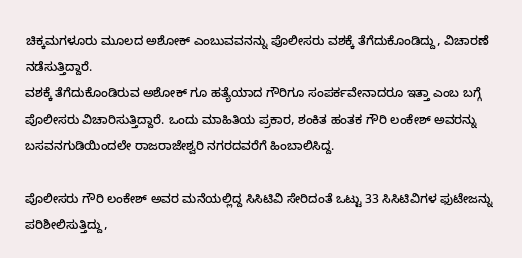ಚಿಕ್ಕಮಗಳೂರು ಮೂಲದ ಅಶೋಕ್ ಎಂಬುವವನನ್ನು ಪೊಲೀಸರು ವಶಕ್ಕೆ ತೆಗೆದುಕೊಂಡಿದ್ದು, ವಿಚಾರಣೆ ನಡೆಸುತ್ತಿದ್ದಾರೆ.
ವಶಕ್ಕೆ ತೆಗೆದುಕೊಂಡಿರುವ ಅಶೋಕ್ ಗೂ ಹತ್ಯೆಯಾದ ಗೌರಿಗೂ ಸಂಪರ್ಕವೇನಾದರೂ ಇತ್ತಾ ಎಂಬ ಬಗ್ಗೆ ಪೊಲೀಸರು ವಿಚಾರಿಸುತ್ತಿದ್ದಾರೆ. ಒಂದು ಮಾಹಿತಿಯ ಪ್ರಕಾರ, ಶಂಕಿತ ಹಂತಕ ಗೌರಿ ಲಂಕೇಶ್ ಅವರನ್ನು ಬಸವನಗುಡಿಯಿಂದಲೇ ರಾಜರಾಜೇಶ್ವರಿ ನಗರದವರೆಗೆ ಹಿಂಬಾಲಿಸಿದ್ದ.

ಪೊಲೀಸರು ಗೌರಿ ಲಂಕೇಶ್ ಅವರ ಮನೆಯಲ್ಲಿದ್ದ ಸಿಸಿಟಿವಿ ಸೇರಿದಂತೆ ಒಟ್ಟು 33 ಸಿಸಿಟಿವಿಗಳ ಫುಟೇಜನ್ನು ಪರಿಶೀಲಿಸುತ್ತಿದ್ದು,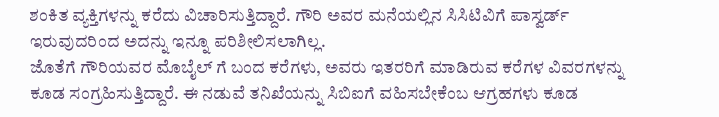ಶಂಕಿತ ವ್ಯಕ್ತಿಗಳನ್ನು ಕರೆದು ವಿಚಾರಿಸುತ್ತಿದ್ದಾರೆ. ಗೌರಿ ಅವರ ಮನೆಯಲ್ಲಿನ ಸಿಸಿಟಿವಿಗೆ ಪಾಸ್ವರ್ಡ್ ಇರುವುದರಿಂದ ಅದನ್ನು ಇನ್ನೂ ಪರಿಶೀಲಿಸಲಾಗಿಲ್ಲ.
ಜೊತೆಗೆ ಗೌರಿಯವರ ಮೊಬೈಲ್ ಗೆ ಬಂದ ಕರೆಗಳು, ಅವರು ಇತರರಿಗೆ ಮಾಡಿರುವ ಕರೆಗಳ ವಿವರಗಳನ್ನು ಕೂಡ ಸಂಗ್ರಹಿಸುತ್ತಿದ್ದಾರೆ. ಈ ನಡುವೆ ತನಿಖೆಯನ್ನು ಸಿಬಿಐಗೆ ವಹಿಸಬೇಕೆಂಬ ಆಗ್ರಹಗಳು ಕೂಡ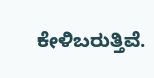ಕೇಳಿಬರುತ್ತಿವೆ.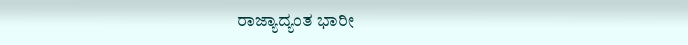ರಾಜ್ಯಾದ್ಯಂತ ಭಾರೀ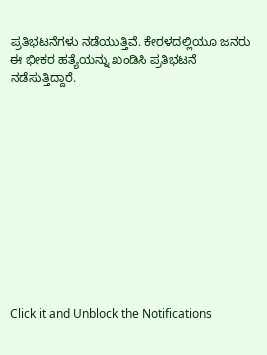ಪ್ರತಿಭಟನೆಗಳು ನಡೆಯುತ್ತಿವೆ. ಕೇರಳದಲ್ಲಿಯೂ ಜನರು ಈ ಭೀಕರ ಹತ್ಯೆಯನ್ನು ಖಂಡಿಸಿ ಪ್ರತಿಭಟನೆ ನಡೆಸುತ್ತಿದ್ದಾರೆ.












Click it and Unblock the Notifications